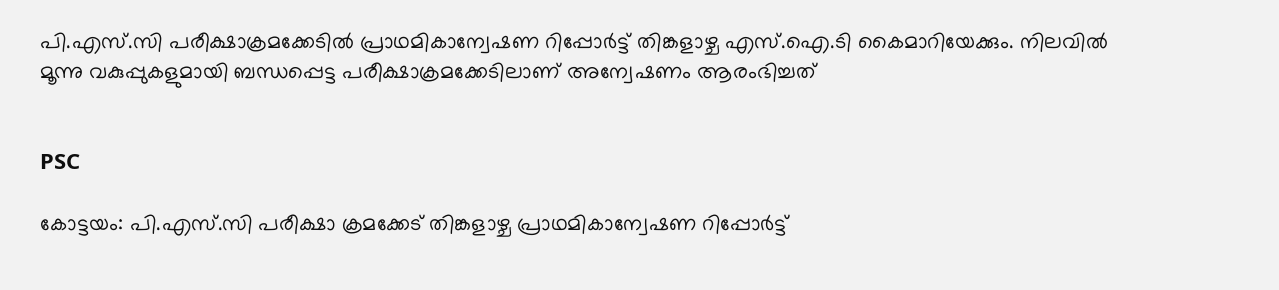പി.എസ്.സി പരീക്ഷാക്രമക്കേടില്‍ പ്രാഥമികാന്വേഷണ റിപ്പോര്‍ട്ട് തിങ്കളാഴ്ച എസ്.ഐ.ടി കൈമാറിയേക്കും. നിലവില്‍ മൂന്നു വകുപ്പുകളുമായി ബന്ധപ്പെട്ട പരീക്ഷാക്രമക്കേടിലാണ് അന്വേഷണം ആരംഭിച്ചത്


PSC

കോട്ടയം: പി.എസ്.സി പരീക്ഷാ ക്രമക്കേട് തിങ്കളാഴ്ച പ്രാഥമികാന്വേഷണ റിപ്പോര്‍ട്ട്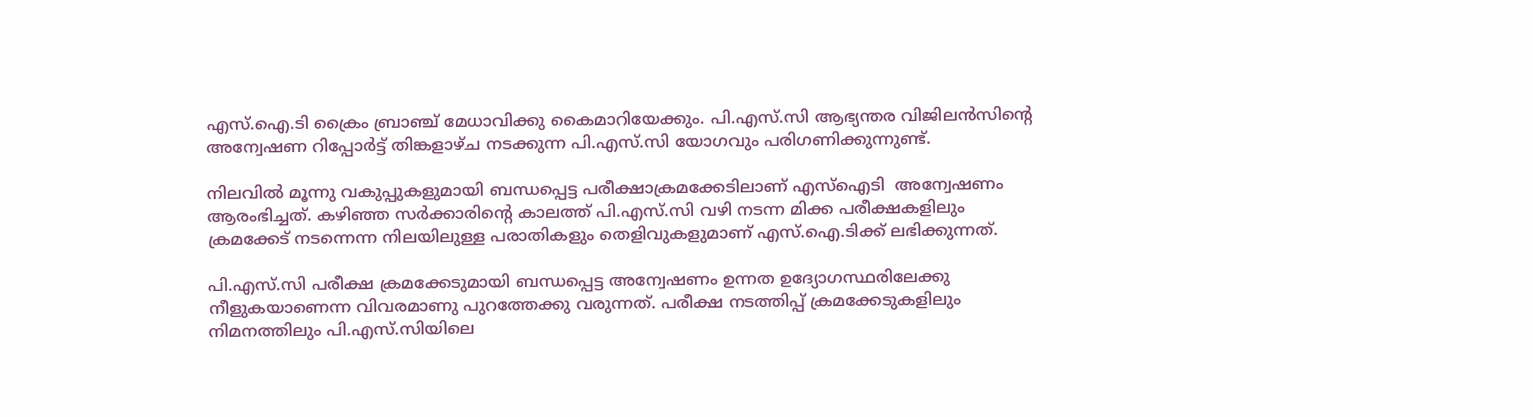എസ്.ഐ.ടി ക്രൈം ബ്രാഞ്ച് മേധാവിക്കു കൈമാറിയേക്കും. പി.എസ്.സി ആഭ്യന്തര വിജിലന്‍സിന്റെ അന്വേഷണ റിപ്പോര്‍ട്ട് തിങ്കളാഴ്ച നടക്കുന്ന പി.എസ്.സി യോഗവും പരിഗണിക്കുന്നുണ്ട്.

നിലവില്‍ മൂന്നു വകുപ്പുകളുമായി ബന്ധപ്പെട്ട പരീക്ഷാക്രമക്കേടിലാണ് എസ്ഐടി  അന്വേഷണം ആരംഭിച്ചത്. കഴിഞ്ഞ സര്‍ക്കാരിന്റെ കാലത്ത് പി.എസ്.സി വഴി നടന്ന മിക്ക പരീക്ഷകളിലും ക്രമക്കേട് നടന്നെന്ന നിലയിലുള്ള പരാതികളും തെളിവുകളുമാണ് എസ്.ഐ.ടിക്ക് ലഭിക്കുന്നത്.

പി.എസ്.സി പരീക്ഷ ക്രമക്കേടുമായി ബന്ധപ്പെട്ട അന്വേഷണം ഉന്നത ഉദ്യോഗസ്ഥരിലേക്കു നീളുകയാണെന്ന വിവരമാണു പുറത്തേക്കു വരുന്നത്. പരീക്ഷ നടത്തിപ്പ് ക്രമക്കേടുകളിലും നിമനത്തിലും പി.എസ്.സിയിലെ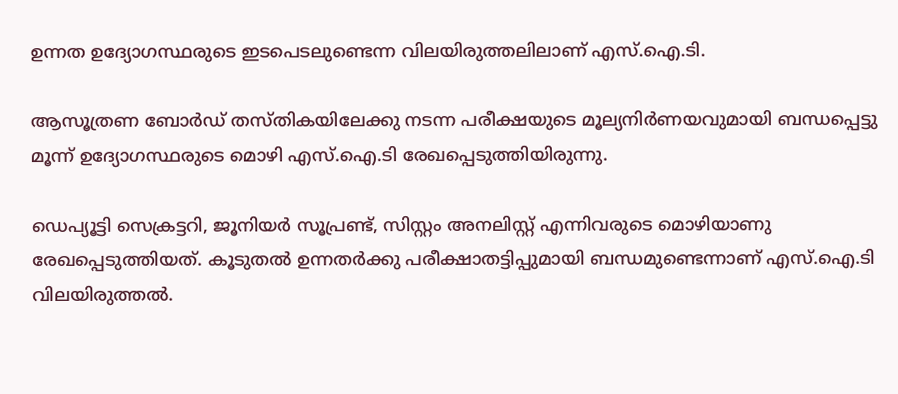ഉന്നത ഉദ്യോഗസ്ഥരുടെ ഇടപെടലുണ്ടെന്ന വിലയിരുത്തലിലാണ് എസ്.ഐ.ടി.

ആസൂത്രണ ബോര്‍ഡ് തസ്തികയിലേക്കു നടന്ന പരീക്ഷയുടെ മൂല്യനിര്‍ണയവുമായി ബന്ധപ്പെട്ടു മൂന്ന് ഉദ്യോഗസ്ഥരുടെ മൊഴി എസ്.ഐ.ടി രേഖപ്പെടുത്തിയിരുന്നു.

ഡെപ്യൂട്ടി സെക്രട്ടറി, ജൂനിയര്‍ സൂപ്രണ്ട്, സിസ്റ്റം അനലിസ്റ്റ് എന്നിവരുടെ മൊഴിയാണു രേഖപ്പെടുത്തിയത്. കൂടുതല്‍ ഉന്നതര്‍ക്കു പരീക്ഷാതട്ടിപ്പുമായി ബന്ധമുണ്ടെന്നാണ് എസ്.ഐ.ടി വിലയിരുത്തല്‍.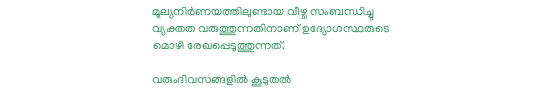മൂല്യനിര്‍ണയത്തിലുണ്ടായ വീഴ്ച സംബന്ധിച്ചു വ്യക്തത വരുത്തുന്നതിനാണ് ഉദ്യോഗസ്ഥരുടെ മൊഴി രേഖപ്പെടുത്തുന്നത്.

വരുംദിവസങ്ങളില്‍ കൂടുതല്‍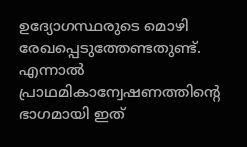ഉദ്യോഗസ്ഥരുടെ മൊഴി രേഖപ്പെടുത്തേണ്ടതുണ്ട്. എന്നാല്‍ പ്രാഥമികാന്വേഷണത്തിൻ്റെ ഭാഗമായി ഇത്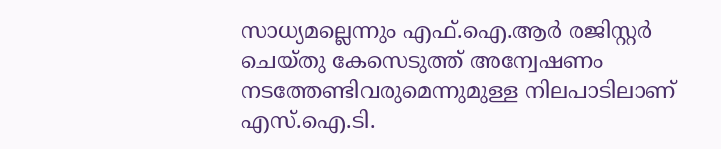സാധ്യമല്ലെന്നും എഫ്.ഐ.ആര്‍ രജിസ്റ്റര്‍ ചെയ്തു കേസെടുത്ത് അന്വേഷണം നടത്തേണ്ടിവരുമെന്നുമുള്ള നിലപാടിലാണ് എസ്.ഐ.ടി.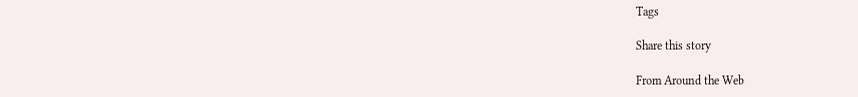Tags

Share this story

From Around the Web